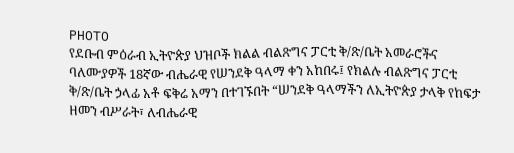PHOTO
የደቡብ ምዕራብ ኢትዮጵያ ህዝቦች ክልል ብልጽግና ፓርቲ ቅ/ጽ/ቤት አመራሮችና ባለሙያዎች 18ኛው ብሔራዊ የሠንደቅ ዓላማ ቀን አከበሩ፤ የክልሉ ብልጽግና ፓርቲ ቅ/ጽ/ቤት ኃላፊ አቶ ፍቅሬ አማን በተገኙበት “ሠንደቅ ዓላማችን ለኢትዮጵያ ታላቅ የከፍታ ዘመን ብሥራት፣ ለብሔራዊ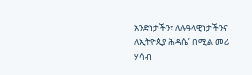አንድነታችን፣ ለሉዓላዊነታችንና ለኢትዮጲያ ሕዳሴ’ በሚል መሪ ሃሳብ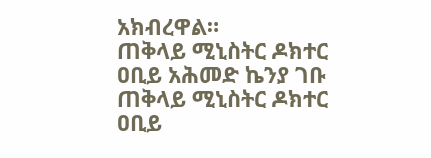አክብረዋል።
ጠቅላይ ሚኒስትር ዶክተር ዐቢይ አሕመድ ኬንያ ገቡ
ጠቅላይ ሚኒስትር ዶክተር ዐቢይ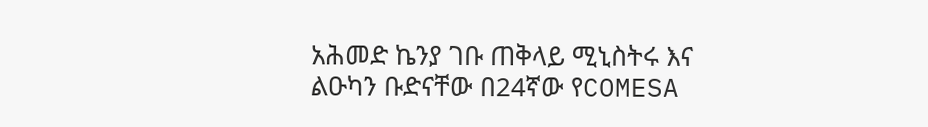አሕመድ ኬንያ ገቡ ጠቅላይ ሚኒስትሩ እና ልዑካን ቡድናቸው በ24ኛው የCOMESA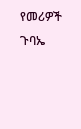የመሪዎች ጉባኤ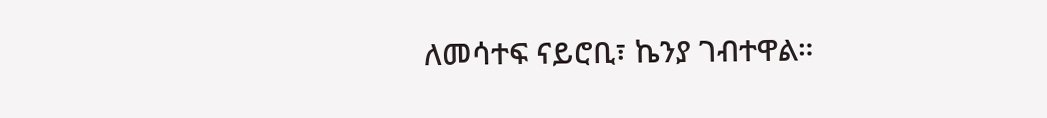ለመሳተፍ ናይሮቢ፣ ኬንያ ገብተዋል።